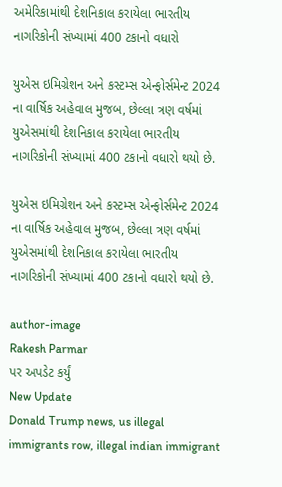અમેરિકામાંથી દેશનિકાલ કરાયેલા ભારતીય નાગરિકોની સંખ્યામાં 400 ટકાનો વધારો

યુએસ ઇમિગ્રેશન અને કસ્ટમ્સ એન્ફોર્સમેન્ટ 2024 ના વાર્ષિક અહેવાલ મુજબ, છેલ્લા ત્રણ વર્ષમાં યુએસમાંથી દેશનિકાલ કરાયેલા ભારતીય નાગરિકોની સંખ્યામાં 400 ટકાનો વધારો થયો છે.

યુએસ ઇમિગ્રેશન અને કસ્ટમ્સ એન્ફોર્સમેન્ટ 2024 ના વાર્ષિક અહેવાલ મુજબ, છેલ્લા ત્રણ વર્ષમાં યુએસમાંથી દેશનિકાલ કરાયેલા ભારતીય નાગરિકોની સંખ્યામાં 400 ટકાનો વધારો થયો છે.

author-image
Rakesh Parmar
પર અપડેટ કર્યું
New Update
Donald Trump news, us illegal immigrants row, illegal indian immigrant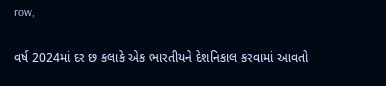row,

વર્ષ 2024માં દર છ કલાકે એક ભારતીયને દેશનિકાલ કરવામાં આવતો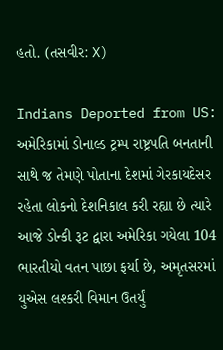હતો. (તસવીર: X)

Indians Deported from US: અમેરિકામાં ડોનાલ્ડ ટ્રમ્પ રાષ્ટ્રપતિ બનતાની સાથે જ તેમણે પોતાના દેશમાં ગેરકાયદેસર રહેતા લોકનો દેશનિકાલ કરી રહ્યા છે ત્યારે આજે ડોન્કી રૂટ દ્વારા અમેરિકા ગયેલા 104 ભારતીયો વતન પાછા ફર્યા છે, અમૃતસરમાં યુએસ લશ્કરી વિમાન ઉતર્યું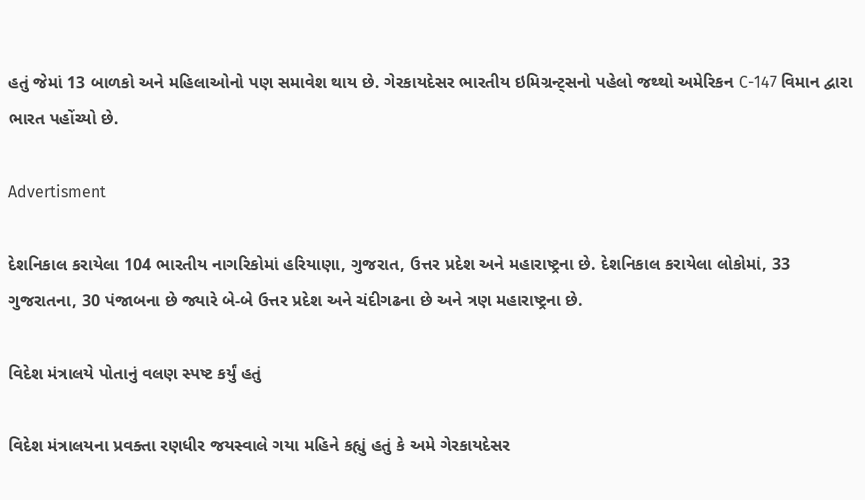હતું જેમાં 13 બાળકો અને મહિલાઓનો પણ સમાવેશ થાય છે. ગેરકાયદેસર ભારતીય ઇમિગ્રન્ટ્સનો પહેલો જથ્થો અમેરિકન C-147 વિમાન દ્વારા ભારત પહોંચ્યો છે.

Advertisment

દેશનિકાલ કરાયેલા 104 ભારતીય નાગરિકોમાં હરિયાણા, ગુજરાત, ઉત્તર પ્રદેશ અને મહારાષ્ટ્રના છે. દેશનિકાલ કરાયેલા લોકોમાં, 33 ગુજરાતના, 30 પંજાબના છે જ્યારે બે-બે ઉત્તર પ્રદેશ અને ચંદીગઢના છે અને ત્રણ મહારાષ્ટ્રના છે.

વિદેશ મંત્રાલયે પોતાનું વલણ સ્પષ્ટ કર્યું હતું

વિદેશ મંત્રાલયના પ્રવક્તા રણધીર જયસ્વાલે ગયા મહિને કહ્યું હતું કે અમે ગેરકાયદેસર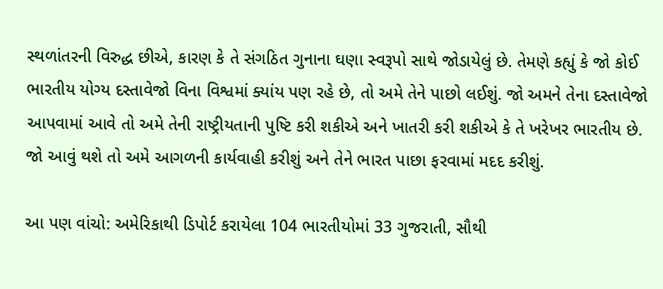સ્થળાંતરની વિરુદ્ધ છીએ, કારણ કે તે સંગઠિત ગુનાના ઘણા સ્વરૂપો સાથે જોડાયેલું છે. તેમણે કહ્યું કે જો કોઈ ભારતીય યોગ્ય દસ્તાવેજો વિના વિશ્વમાં ક્યાંય પણ રહે છે, તો અમે તેને પાછો લઈશું. જો અમને તેના દસ્તાવેજો આપવામાં આવે તો અમે તેની રાષ્ટ્રીયતાની પુષ્ટિ કરી શકીએ અને ખાતરી કરી શકીએ કે તે ખરેખર ભારતીય છે. જો આવું થશે તો અમે આગળની કાર્યવાહી કરીશું અને તેને ભારત પાછા ફરવામાં મદદ કરીશું.

આ પણ વાંચો: અમેરિકાથી ડિપોર્ટ કરાયેલા 104 ભારતીયોમાં 33 ગુજરાતી, સૌથી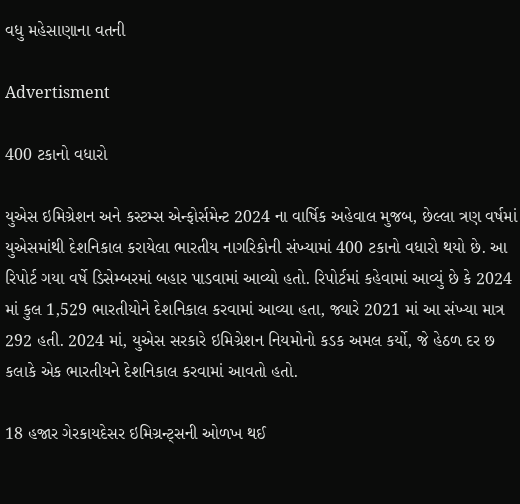વધુ મહેસાણાના વતની

Advertisment

400 ટકાનો વધારો

યુએસ ઇમિગ્રેશન અને કસ્ટમ્સ એન્ફોર્સમેન્ટ 2024 ના વાર્ષિક અહેવાલ મુજબ, છેલ્લા ત્રણ વર્ષમાં યુએસમાંથી દેશનિકાલ કરાયેલા ભારતીય નાગરિકોની સંખ્યામાં 400 ટકાનો વધારો થયો છે. આ રિપોર્ટ ગયા વર્ષે ડિસેમ્બરમાં બહાર પાડવામાં આવ્યો હતો. રિપોર્ટમાં કહેવામાં આવ્યું છે કે 2024 માં કુલ 1,529 ભારતીયોને દેશનિકાલ કરવામાં આવ્યા હતા, જ્યારે 2021 માં આ સંખ્યા માત્ર 292 હતી. 2024 માં, યુએસ સરકારે ઇમિગ્રેશન નિયમોનો કડક અમલ કર્યો, જે હેઠળ દર છ કલાકે એક ભારતીયને દેશનિકાલ કરવામાં આવતો હતો.

18 હજાર ગેરકાયદેસર ઇમિગ્રન્ટ્સની ઓળખ થઈ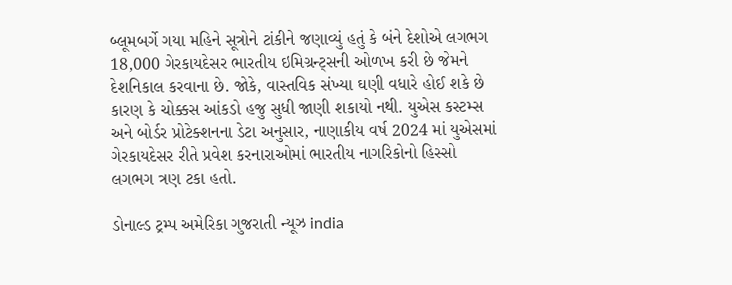બ્લૂમબર્ગે ગયા મહિને સૂત્રોને ટાંકીને જણાવ્યું હતું કે બંને દેશોએ લગભગ 18,000 ગેરકાયદેસર ભારતીય ઇમિગ્રન્ટ્સની ઓળખ કરી છે જેમને દેશનિકાલ કરવાના છે. જોકે, વાસ્તવિક સંખ્યા ઘણી વધારે હોઈ શકે છે કારણ કે ચોક્કસ આંકડો હજુ સુધી જાણી શકાયો નથી. યુએસ કસ્ટમ્સ અને બોર્ડર પ્રોટેક્શનના ડેટા અનુસાર, નાણાકીય વર્ષ 2024 માં યુએસમાં ગેરકાયદેસર રીતે પ્રવેશ કરનારાઓમાં ભારતીય નાગરિકોનો હિસ્સો લગભગ ત્રણ ટકા હતો.

ડોનાલ્ડ ટ્રમ્પ અમેરિકા ગુજરાતી ન્યૂઝ india